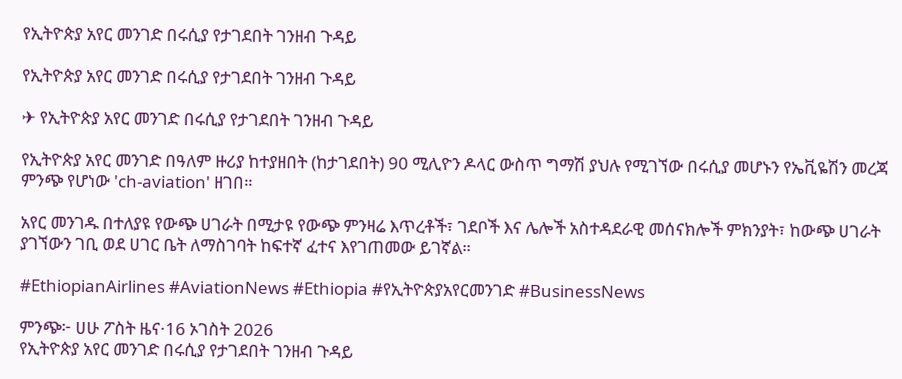የኢትዮጵያ አየር መንገድ በሩሲያ የታገደበት ገንዘብ ጉዳይ

የኢትዮጵያ አየር መንገድ በሩሲያ የታገደበት ገንዘብ ጉዳይ

✈ የኢትዮጵያ አየር መንገድ በሩሲያ የታገደበት ገንዘብ ጉዳይ

የኢትዮጵያ አየር መንገድ በዓለም ዙሪያ ከተያዘበት (ከታገደበት) 90 ሚሊዮን ዶላር ውስጥ ግማሽ ያህሉ የሚገኘው በሩሲያ መሆኑን የኤቪዬሽን መረጃ ምንጭ የሆነው 'ch-aviation' ዘገበ።

አየር መንገዱ በተለያዩ የውጭ ሀገራት በሚታዩ የውጭ ምንዛሬ እጥረቶች፣ ገደቦች እና ሌሎች አስተዳደራዊ መሰናክሎች ምክንያት፣ ከውጭ ሀገራት ያገኘውን ገቢ ወደ ሀገር ቤት ለማስገባት ከፍተኛ ፈተና እየገጠመው ይገኛል።

#EthiopianAirlines #AviationNews #Ethiopia #የኢትዮጵያአየርመንገድ #BusinessNews

ምንጭ፦ ሀሁ ፖስት ዜና·16 ኦገስት 2026
የኢትዮጵያ አየር መንገድ በሩሲያ የታገደበት ገንዘብ ጉዳይ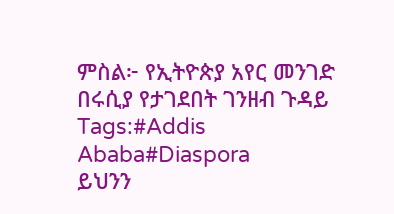ምስል፦ የኢትዮጵያ አየር መንገድ በሩሲያ የታገደበት ገንዘብ ጉዳይ
Tags:#Addis Ababa#Diaspora
ይህንን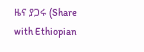ዜና ያጋሩ (Share with Ethiopian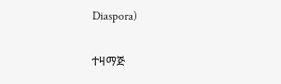Diaspora)

ተዛማጅ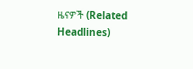ዜናዎች (Related Headlines)